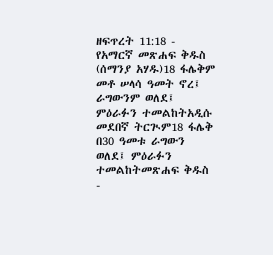ዘፍጥረት 11:18 - የአማርኛ መጽሐፍ ቅዱስ (ሰማንያ አሃዱ)18 ፋሌቅም መቶ ሠላሳ ዓመት ኖረ፤ ራግውንም ወለደ፤ ምዕራፉን ተመልከትአዲሱ መደበኛ ትርጒም18 ፋሌቅ በ30 ዓመቱ ራግውን ወለደ፤ ምዕራፉን ተመልከትመጽሐፍ ቅዱስ -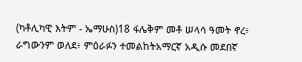(ካቶሊካዊ እትም - ኤማሁስ)18 ፋሌቅም መቶ ሠላሳ ዓመት ኖረ፥ ራግውንም ወለደ፥ ምዕራፉን ተመልከትአማርኛ አዲሱ መደበኛ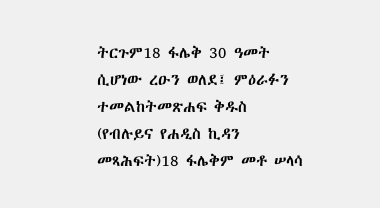ትርጉም18 ፋሌቅ 30 ዓመት ሲሆነው ረዑን ወለደ፤ ምዕራፉን ተመልከትመጽሐፍ ቅዱስ (የብሉይና የሐዲስ ኪዳን መጻሕፍት)18 ፋሌቅም መቶ ሠላሳ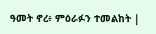ዓመት ኖረ፥ ምዕራፉን ተመልከት |